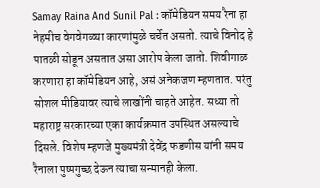Samay Raina And Sunil Pal : कॉमेडियन समय रैना हा नेहमीच वेगवेगळ्या कारणांमुळे चर्चेत असतो. त्याचे विनोद हे पातळी सोडून असतात असा आरोप केला जातो. शिवीगाळ करणारा हा कॉमेडियन आहे, असं अनेकजण म्हणतात. परंतु सोशल मीडियावर त्याचे लाखोंनी चाहते आहेत. सध्या तो महाराष्ट्र सरकारच्या एका कार्यक्रमात उपस्थित असल्याचे दिसले. विशेष म्हणजे मुख्यमंत्री देवेंद्र फडणीस यांनी समय रैनाला पुष्पगुच्छ देऊन त्याचा सन्मानही केला.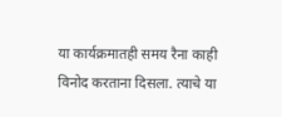या कार्यक्रमातही समय रैना काही विनोद करताना दिसला. त्याचे या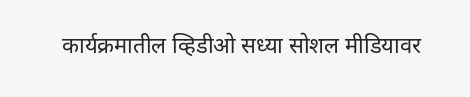कार्यक्रमातील व्हिडीओ सध्या सोशल मीडियावर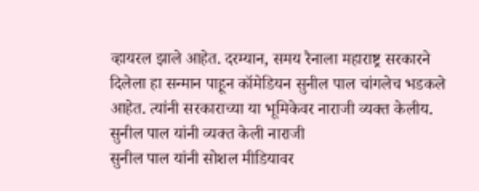व्हायरल झाले आहेत. दरम्यान, समय रैनाला महाराष्ट्र सरकारने दिलेला हा सन्मान पाहून कॉमेडियन सुनील पाल चांगलेच भडकले आहेत. त्यांनी सरकाराच्या या भूमिकेवर नाराजी व्यक्त केलीय.
सुनील पाल यांनी व्यक्त केली नाराजी
सुनील पाल यांनी सोशल मीडियावर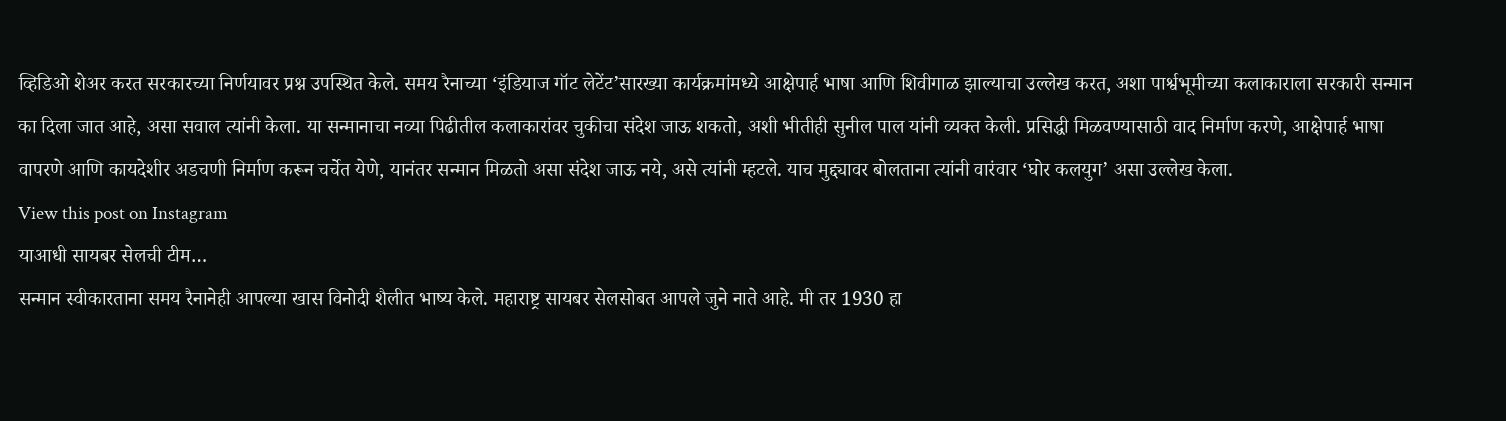व्हिडिओ शेअर करत सरकारच्या निर्णयावर प्रश्न उपस्थित केले. समय रैनाच्या ‘इंडियाज गॉट लेटेंट’सारख्या कार्यक्रमांमध्ये आक्षेपार्ह भाषा आणि शिवीगाळ झाल्याचा उल्लेख करत, अशा पार्श्वभूमीच्या कलाकाराला सरकारी सन्मान का दिला जात आहे, असा सवाल त्यांनी केला. या सन्मानाचा नव्या पिढीतील कलाकारांवर चुकीचा संदेश जाऊ शकतो, अशी भीतीही सुनील पाल यांनी व्यक्त केली. प्रसिद्धी मिळवण्यासाठी वाद निर्माण करणे, आक्षेपार्ह भाषा वापरणे आणि कायदेशीर अडचणी निर्माण करून चर्चेत येणे, यानंतर सन्मान मिळतो असा संदेश जाऊ नये, असे त्यांनी म्हटले. याच मुद्द्यावर बोलताना त्यांनी वारंवार ‘घोर कलयुग’ असा उल्लेख केला.
View this post on Instagram
याआधी सायबर सेलची टीम…
सन्मान स्वीकारताना समय रैनानेही आपल्या खास विनोदी शैलीत भाष्य केले. महाराष्ट्र सायबर सेलसोबत आपले जुने नाते आहे. मी तर 1930 हा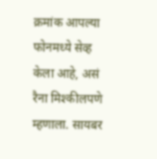क्रमांक आपल्या फोनमध्ये सेव्ह केला आहे, असं रैना मिश्कीलपणे म्हणाला. सायबर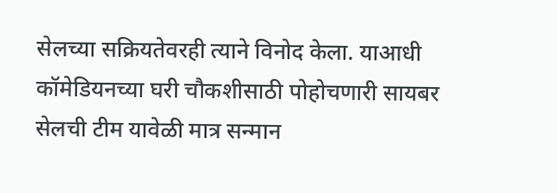सेलच्या सक्रियतेवरही त्याने विनोद केला. याआधी कॉमेडियनच्या घरी चौकशीसाठी पोहोचणारी सायबर सेलची टीम यावेळी मात्र सन्मान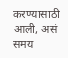करण्यासाठी आली, असं समय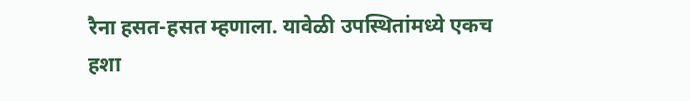रैना हसत-हसत म्हणाला. यावेळी उपस्थितांमध्ये एकच हशा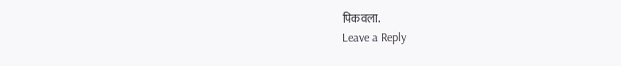पिकवला.
Leave a Reply